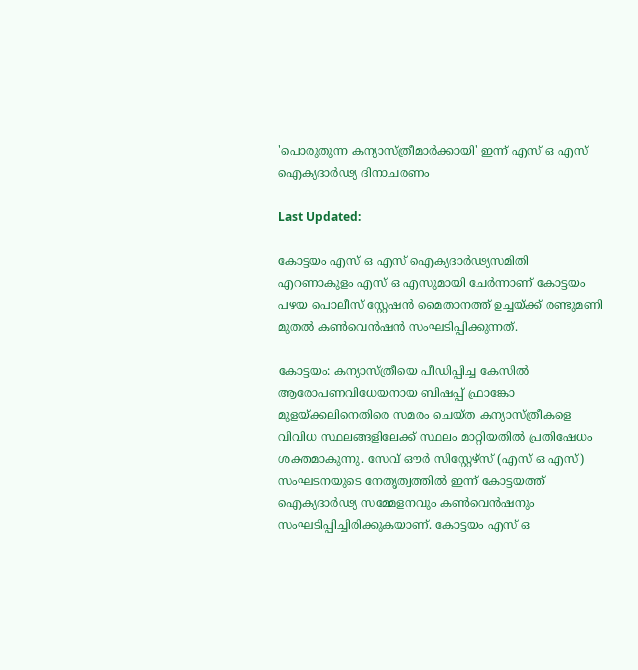'പൊരുതുന്ന കന്യാസ്ത്രീമാർക്കായി' ഇന്ന് എസ് ഒ എസ് ഐക്യദാർഢ്യ ദിനാചരണം

Last Updated:

കോട്ടയം എസ് ഒ എസ് ഐക്യദാർഢ്യസമിതി എറണാകുളം എസ് ഒ എസുമായി ചേർന്നാണ് കോട്ടയം പഴയ പൊലീസ് സ്റ്റേഷൻ മൈതാനത്ത് ഉച്ചയ്ക്ക് രണ്ടുമണി മുതൽ കൺവെൻഷൻ സംഘടിപ്പിക്കുന്നത്.

കോട്ടയം: കന്യാസ്ത്രീയെ പീഡിപ്പിച്ച കേസിൽ ആരോപണവിധേയനായ ബിഷപ്പ് ഫ്രാങ്കോ മുളയ്ക്കലിനെതിരെ സമരം ചെയ്ത കന്യാസ്ത്രീകളെ വിവിധ സ്ഥലങ്ങളിലേക്ക് സ്ഥലം മാറ്റിയതിൽ പ്രതിഷേധം ശക്തമാകുന്നു. സേവ് ഔർ സിസ്റ്റേഴ്സ് (എസ് ഒ എസ്) സംഘടനയുടെ നേതൃത്വത്തിൽ ഇന്ന് കോട്ടയത്ത് ഐക്യദാർഢ്യ സമ്മേളനവും കൺവെൻഷനും സംഘടിപ്പിച്ചിരിക്കുകയാണ്. കോട്ടയം എസ് ഒ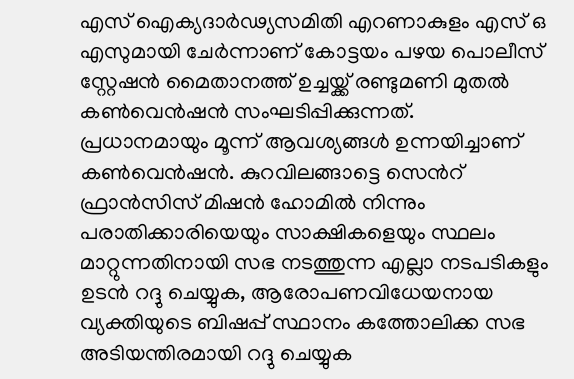എസ് ഐക്യദാർഢ്യസമിതി എറണാകുളം എസ് ഒ എസുമായി ചേർന്നാണ് കോട്ടയം പഴയ പൊലീസ് സ്റ്റേഷൻ മൈതാനത്ത് ഉച്ചയ്ക്ക് രണ്ടുമണി മുതൽ കൺവെൻഷൻ സംഘടിപ്പിക്കുന്നത്.
പ്രധാനമായും മൂന്ന് ആവശ്യങ്ങൾ ഉന്നയിച്ചാണ് കൺവെൻഷൻ. കുറവിലങ്ങാട്ടെ സെന്‍റ് ഫ്രാൻസിസ് മിഷൻ ഹോമിൽ നിന്നും പരാതിക്കാരിയെയും സാക്ഷികളെയും സ്ഥലം മാറ്റുന്നതിനായി സഭ നടത്തുന്ന എല്ലാ നടപടികളും ഉടൻ റദ്ദു ചെയ്യുക, ആരോപണവിധേയനായ വ്യക്തിയുടെ ബിഷപ്പ് സ്ഥാനം കത്തോലിക്ക സഭ അടിയന്തിരമായി റദ്ദു ചെയ്യുക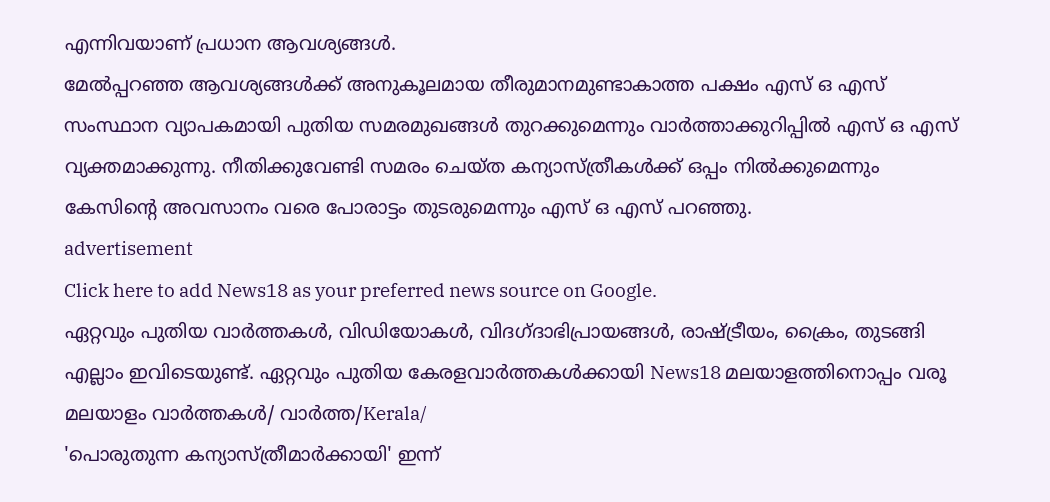എന്നിവയാണ് പ്രധാന ആവശ്യങ്ങൾ.
മേൽപ്പറഞ്ഞ ആവശ്യങ്ങൾക്ക് അനുകൂലമായ തീരുമാനമുണ്ടാകാത്ത പക്ഷം എസ് ഒ എസ് സംസ്ഥാന വ്യാപകമായി പുതിയ സമരമുഖങ്ങൾ തുറക്കുമെന്നും വാർത്താക്കുറിപ്പിൽ എസ് ഒ എസ് വ്യക്തമാക്കുന്നു. നീതിക്കുവേണ്ടി സമരം ചെയ്ത കന്യാസ്ത്രീകൾക്ക് ഒപ്പം നിൽക്കുമെന്നും കേസിന്‍റെ അവസാനം വരെ പോരാട്ടം തുടരുമെന്നും എസ് ഒ എസ് പറഞ്ഞു.
advertisement
Click here to add News18 as your preferred news source on Google.
ഏറ്റവും പുതിയ വാർത്തകൾ, വിഡിയോകൾ, വിദഗ്ദാഭിപ്രായങ്ങൾ, രാഷ്ട്രീയം, ക്രൈം, തുടങ്ങി എല്ലാം ഇവിടെയുണ്ട്. ഏറ്റവും പുതിയ കേരളവാർത്തകൾക്കായി News18 മലയാളത്തിനൊപ്പം വരൂ
മലയാളം വാർത്തകൾ/ വാർത്ത/Kerala/
'പൊരുതുന്ന കന്യാസ്ത്രീമാർക്കായി' ഇന്ന്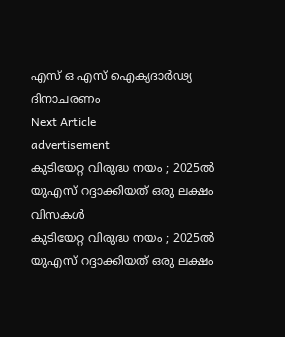എസ് ഒ എസ് ഐക്യദാർഢ്യ ദിനാചരണം
Next Article
advertisement
കുടിയേറ്റ വിരുദ്ധ നയം ; 2025ല്‍ യുഎസ് റദ്ദാക്കിയത് ഒരു ലക്ഷം വിസകള്‍
കുടിയേറ്റ വിരുദ്ധ നയം ; 2025ല്‍ യുഎസ് റദ്ദാക്കിയത് ഒരു ലക്ഷം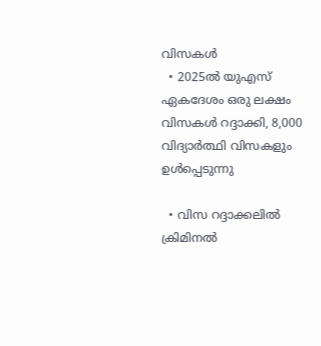വിസകള്‍
  • 2025ല്‍ യുഎസ് ഏകദേശം ഒരു ലക്ഷം വിസകള്‍ റദ്ദാക്കി, 8,000 വിദ്യാര്‍ത്ഥി വിസകളും ഉള്‍പ്പെടുന്നു

  • വിസ റദ്ദാക്കലില്‍ ക്രിമിനല്‍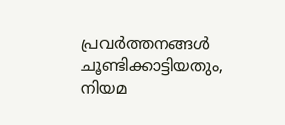പ്രവര്‍ത്തനങ്ങള്‍ ചൂണ്ടിക്കാട്ടിയതും, നിയമ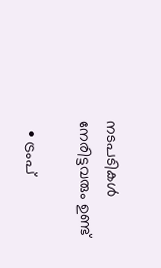നടപടികള്‍ നേരിട്ടവരും ഉണ്ട്

  • ട്രംപ്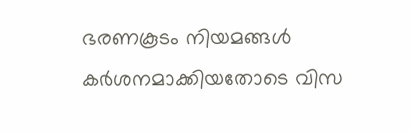ഭരണകൂടം നിയമങ്ങള്‍ കര്‍ശനമാക്കിയതോടെ വിസ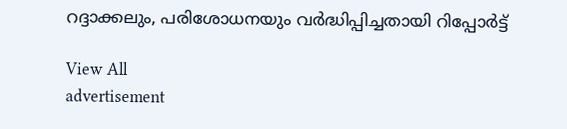റദ്ദാക്കലും, പരിശോധനയും വര്‍ദ്ധിപ്പിച്ചതായി റിപ്പോര്‍ട്ട്

View All
advertisement